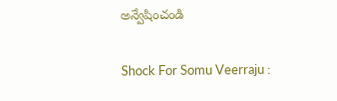అన్వేషించండి

Shock For Somu Veerraju :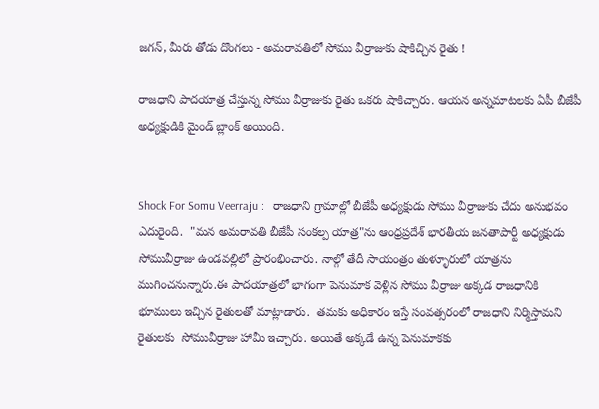జగన్, మీరు తోడు దొంగలు - అమరావతిలో సోము వీర్రాజుకు షాకిచ్చిన రైతు !

రాజధాని పాదయాత్ర చేస్తున్న సోము వీర్రాజుకు రైతు ఒకరు షాకిచ్చారు. ఆయన అన్నమాటలకు ఏపీ బీజేపీ అధ్యక్షుడికి మైండ్ బ్లాంక్ అయింది.


Shock For Somu Veerraju :   రాజధాని గ్రామాల్లో బీజేపీ అధ్యక్షుడు సోము వీర్రాజుకు చేదు అనుభవం ఎదురైంది.  "మన అమరావతి బీజేపీ సంకల్ప యాత్ర"ను ఆంధ్రప్రదేశ్ భారతీయ జనతాపార్టీ అధ్యక్షుడు సోమువీర్రాజు ఉండవల్లిలో ప్రారంభించారు. నాల్గో తేదీ సాయంత్రం తుళ్ళూరులో యాత్రను ముగించనున్నారు.ఈ పాదయాత్రలో భాగంగా పెనుమాక వెళ్లిన సోము వీర్రాజు అక్కడ రాజధానికి భూములు ఇచ్చిన రైతులతో మాట్లాడారు.  తమకు అధికారం ఇస్తే సంవత్సరంలో రాజధాని నిర్మిస్తామని రైతులకు  సోమువీర్రాజు హామీ ఇచ్చారు. అయితే అక్కడే ఉన్న పెనుమాకకు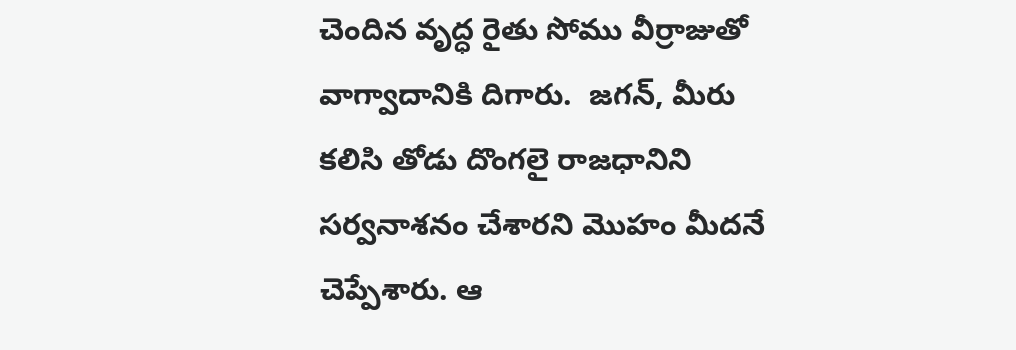చెందిన వృద్ధ రైతు సోము వీర్రాజుతో వాగ్వాదానికి దిగారు.  జగన్, మీరు కలిసి తోడు దొంగలై రాజధానిని సర్వనాశనం చేశారని మొహం మీదనే చెప్పేశారు. ఆ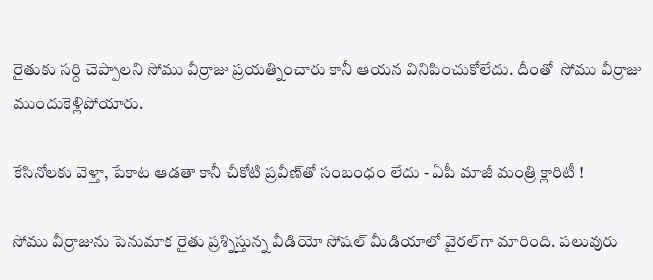రైతుకు సర్ది చెప్పాలని సోము వీర్రాజు ప్రయత్నించారు కానీ ఆయన వినిపించుకోలేదు. దీంతో  సోము వీర్రాజు ముందుకెళ్లిపోయారు.

కేసినోలకు వెళ్తా, పేకాట ఆడతా కానీ చీకోటి ప్రవీణ్‌తో సంబంధం లేదు - ఏపీ మాజీ మంత్రి క్లారిటీ !

సోము వీర్రాజును పెనుమాక రైతు ప్రశ్నిస్తున్న వీడియో సోషల్ మీడియాలో వైరల్‌గా మారింది. పలువురు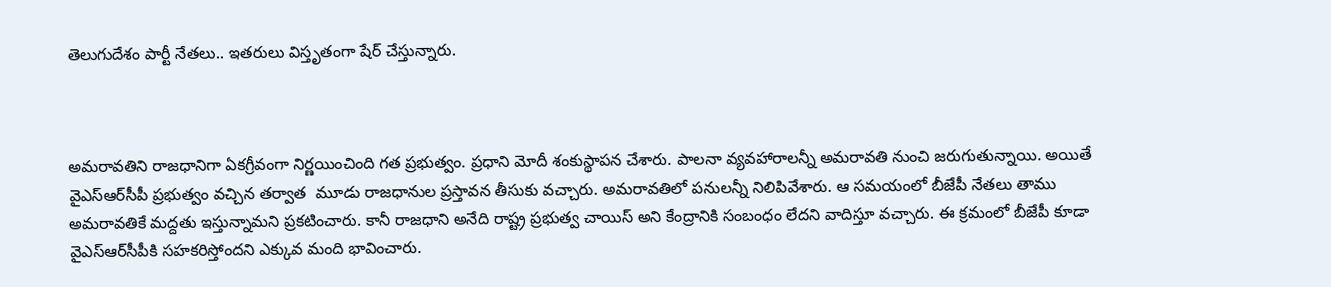తెలుగుదేశం పార్టీ నేతలు.. ఇతరులు విస్తృతంగా షేర్ చేస్తున్నారు.



అమరావతిని రాజధానిగా ఏకగ్రీవంగా నిర్ణయించింది గత ప్రభుత్వం. ప్రధాని మోదీ శంకుస్థాపన చేశారు. పాలనా వ్యవహారాలన్నీ అమరావతి నుంచి జరుగుతున్నాయి. అయితే వైఎస్ఆర్‌సీపీ ప్రభుత్వం వచ్చిన తర్వాత  మూడు రాజధానుల ప్రస్తావన తీసుకు వచ్చారు. అమరావతిలో పనులన్నీ నిలిపివేశారు. ఆ సమయంలో బీజేపీ నేతలు తాము అమరావతికే మద్దతు ఇస్తున్నామని ప్రకటించారు. కానీ రాజధాని అనేది రాష్ట్ర ప్రభుత్వ చాయిస్ అని కేంద్రానికి సంబంధం లేదని వాదిస్తూ వచ్చారు. ఈ క్రమంలో బీజేపీ కూడా వైఎస్ఆర్‌సీపీకి సహకరిస్తోందని ఎక్కువ మంది భావించారు.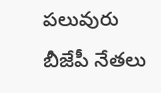పలువురు బీజేపీ నేతలు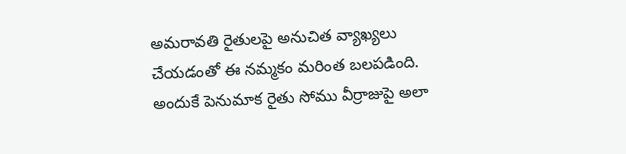అమరావతి రైతులపై అనుచిత వ్యాఖ్యలు చేయడంతో ఈ నమ్మకం మరింత బలపడింది. అందుకే పెనుమాక రైతు సోము వీర్రాజుపై అలా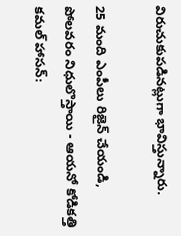విరుచుకుపడినట్లుగా భావిస్తున్నారు.

25 మంది ఎంపీలు రిజైన్ చేయండి, పోలవరం నిధులొస్తాయి - ఆయనో కోడికత్తి కమల్ హాసన్: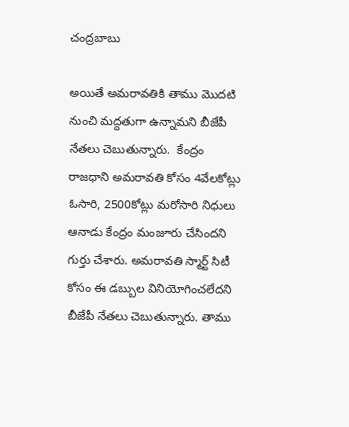చంద్రబాబు

అయితే అమరావతికి తాము మొదటి నుంచి మద్దతుగా ఉన్నామని బీజేపీ నేతలు చెబుతున్నారు.  కేంద్రం రాజధాని అమరావతి కోసం 4వేల‌కోట్లు ఓసారి, 2500కోట్లు మరోసారి నిధులు ఆనాడు కేంద్రం మంజూరు చేసిందని గుర్తు చేశారు. అమరావతి స్మార్ట్‌ సిటీ కోసం ఈ డబ్బుల వినియోగించలేదని బీజేపీ నేతలు చెబుతున్నారు. తాము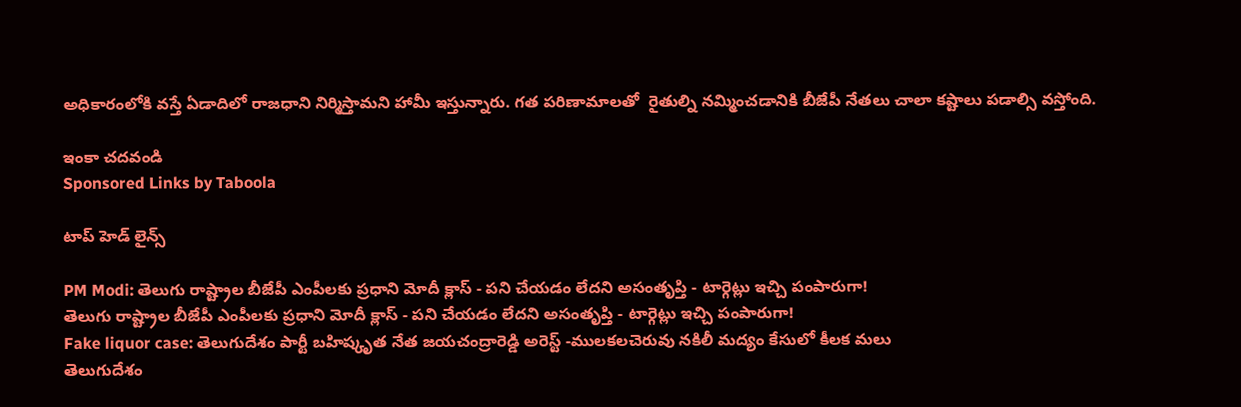అధికారంలోకి వస్తే ఏడాదిలో రాజధాని నిర్మిస్తామని హామీ ఇస్తున్నారు. గత పరిణామాలతో  రైతుల్ని నమ్మించడానికి బీజేపీ నేతలు చాలా కష్టాలు పడాల్సి వస్తోంది.

ఇంకా చదవండి
Sponsored Links by Taboola

టాప్ హెడ్ లైన్స్

PM Modi: తెలుగు రాష్ట్రాల బీజేపీ ఎంపీలకు ప్రధాని మోదీ క్లాస్ - పని చేయడం లేదని అసంతృప్తి - టార్గెట్లు ఇచ్చి పంపారుగా!
తెలుగు రాష్ట్రాల బీజేపీ ఎంపీలకు ప్రధాని మోదీ క్లాస్ - పని చేయడం లేదని అసంతృప్తి - టార్గెట్లు ఇచ్చి పంపారుగా!
Fake liquor case: తెలుగుదేశం పార్టీ బహిష్కృత నేత జయచంద్రారెడ్డి అరెస్ట్ -ములకలచెరువు నకిలీ మద్యం కేసులో కీలక మలు
తెలుగుదేశం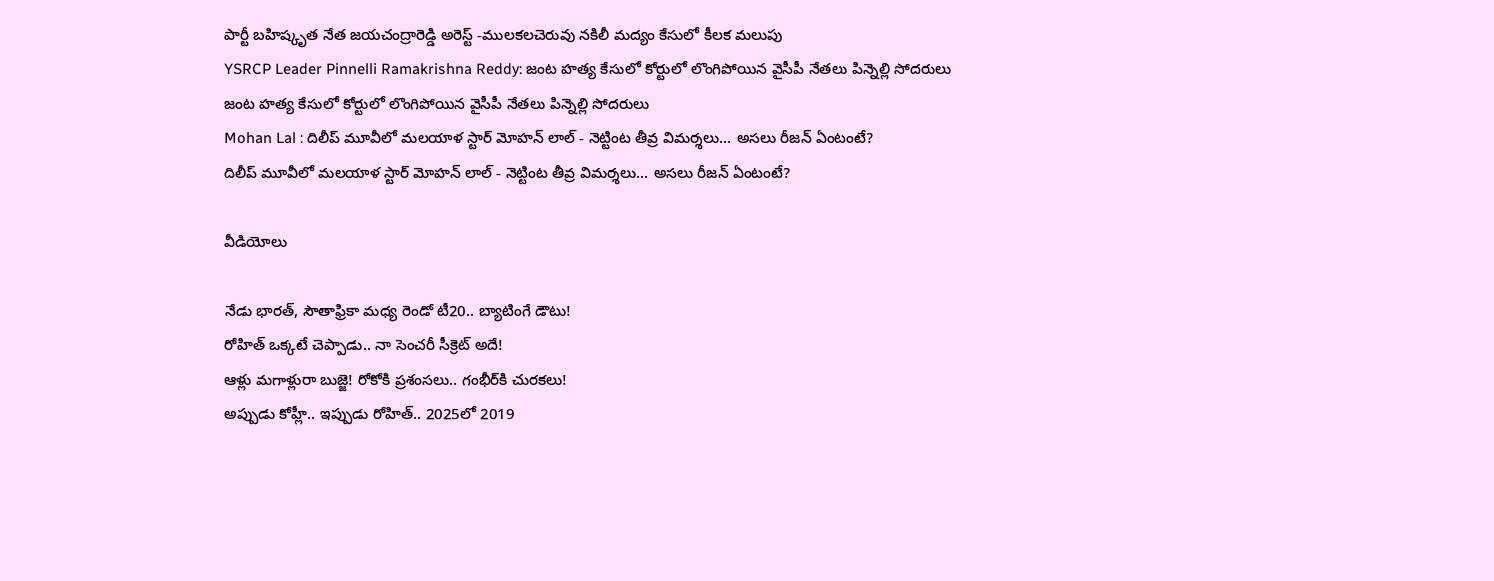పార్టీ బహిష్కృత నేత జయచంద్రారెడ్డి అరెస్ట్ -ములకలచెరువు నకిలీ మద్యం కేసులో కీలక మలుపు
YSRCP Leader Pinnelli Ramakrishna Reddy: జంట హత్య కేసులో కోర్టులో లొంగిపోయిన వైసీపీ నేతలు పిన్నెల్లి సోదరులు
జంట హత్య కేసులో కోర్టులో లొంగిపోయిన వైసీపీ నేతలు పిన్నెల్లి సోదరులు
Mohan Lal : దిలీప్ మూవీలో మలయాళ స్టార్ మోహన్ లాల్ - నెట్టింట తీవ్ర విమర్శలు... అసలు రీజన్ ఏంటంటే?
దిలీప్ మూవీలో మలయాళ స్టార్ మోహన్ లాల్ - నెట్టింట తీవ్ర విమర్శలు... అసలు రీజన్ ఏంటంటే?

వీడియోలు

నేడు భారత్, సౌతాఫ్రికా మధ్య రెండో టీ20.. బ్యాటింగే డౌటు!
రోహిత్ ఒక్కటే చెప్పాడు.. నా సెంచరీ సీక్రెట్ అదే!
ఆళ్లు మగాళ్లురా బుజ్జె! రోకోకి ప్రశంసలు.. గంభీర్‌కి చురకలు!
అప్పుడు కోహ్లీ.. ఇప్పుడు రోహిత్.. 2025లో 2019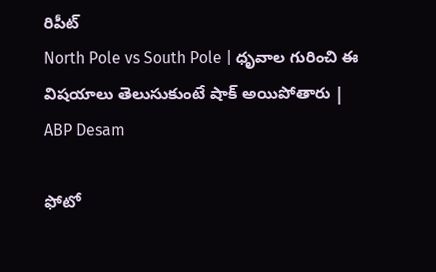రిపీట్
North Pole vs South Pole | ధృవాల గురించి ఈ విషయాలు తెలుసుకుంటే షాక్ అయిపోతారు | ABP Desam

ఫోటో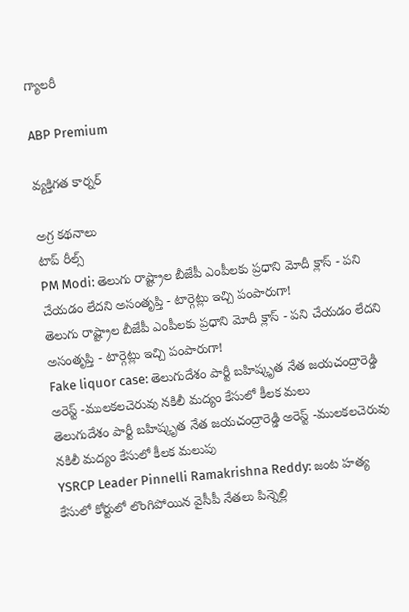గ్యాలరీ

ABP Premium

వ్యక్తిగత కార్నర్

అగ్ర కథనాలు
టాప్ రీల్స్
PM Modi: తెలుగు రాష్ట్రాల బీజేపీ ఎంపీలకు ప్రధాని మోదీ క్లాస్ - పని చేయడం లేదని అసంతృప్తి - టార్గెట్లు ఇచ్చి పంపారుగా!
తెలుగు రాష్ట్రాల బీజేపీ ఎంపీలకు ప్రధాని మోదీ క్లాస్ - పని చేయడం లేదని అసంతృప్తి - టార్గెట్లు ఇచ్చి పంపారుగా!
Fake liquor case: తెలుగుదేశం పార్టీ బహిష్కృత నేత జయచంద్రారెడ్డి అరెస్ట్ -ములకలచెరువు నకిలీ మద్యం కేసులో కీలక మలు
తెలుగుదేశం పార్టీ బహిష్కృత నేత జయచంద్రారెడ్డి అరెస్ట్ -ములకలచెరువు నకిలీ మద్యం కేసులో కీలక మలుపు
YSRCP Leader Pinnelli Ramakrishna Reddy: జంట హత్య కేసులో కోర్టులో లొంగిపోయిన వైసీపీ నేతలు పిన్నెల్లి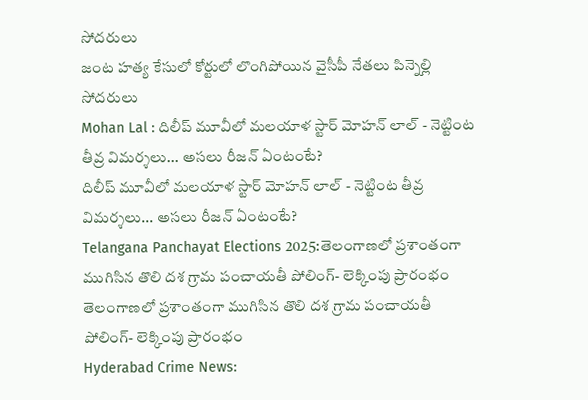సోదరులు
జంట హత్య కేసులో కోర్టులో లొంగిపోయిన వైసీపీ నేతలు పిన్నెల్లి సోదరులు
Mohan Lal : దిలీప్ మూవీలో మలయాళ స్టార్ మోహన్ లాల్ - నెట్టింట తీవ్ర విమర్శలు... అసలు రీజన్ ఏంటంటే?
దిలీప్ మూవీలో మలయాళ స్టార్ మోహన్ లాల్ - నెట్టింట తీవ్ర విమర్శలు... అసలు రీజన్ ఏంటంటే?
Telangana Panchayat Elections 2025:తెలంగాణలో ప్రశాంతంగా ముగిసిన తొలి దశ గ్రామ పంచాయతీ పోలింగ్‌- లెక్కింపు ప్రారంభం
తెలంగాణలో ప్రశాంతంగా ముగిసిన తొలి దశ గ్రామ పంచాయతీ పోలింగ్‌- లెక్కింపు ప్రారంభం
Hyderabad Crime News: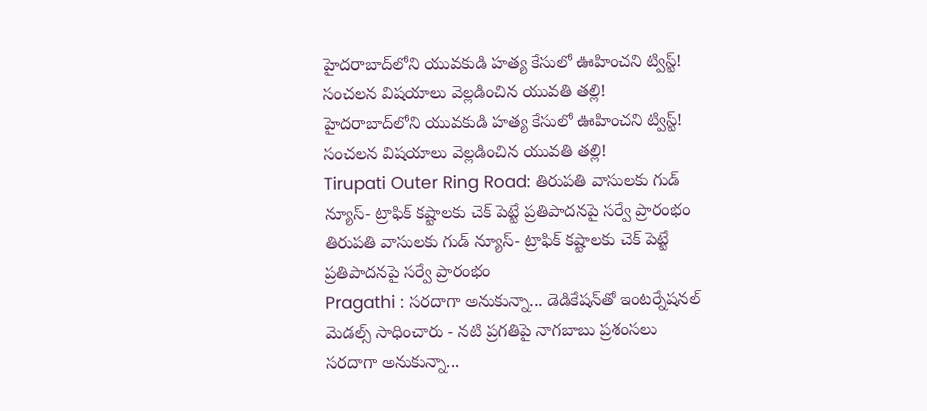హైదరాబాద్‌లోని యువకుడి హత్య కేసులో ఊహించని ట్విస్ట్! సంచలన విషయాలు వెల్లడించిన యువతి తల్లి!
హైదరాబాద్‌లోని యువకుడి హత్య కేసులో ఊహించని ట్విస్ట్! సంచలన విషయాలు వెల్లడించిన యువతి తల్లి!
Tirupati Outer Ring Road: తిరుపతి వాసులకు గుడ్ న్యూస్- ట్రాఫిక్ కష్టాలకు చెక్ పెట్టే ప్రతిపాదనపై సర్వే ప్రారంభం
తిరుపతి వాసులకు గుడ్ న్యూస్- ట్రాఫిక్ కష్టాలకు చెక్ పెట్టే ప్రతిపాదనపై సర్వే ప్రారంభం
Pragathi : సరదాగా అనుకున్నా... డెడికేషన్‌తో ఇంటర్నేషనల్ మెడల్స్ సాధించారు - నటి ప్రగతిపై నాగబాబు ప్రశంసలు
సరదాగా అనుకున్నా...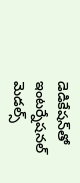డెడికేషన్‌తో ఇంటర్నేషనల్ మెడల్స్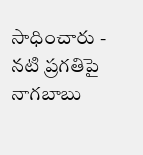సాధించారు - నటి ప్రగతిపై నాగబాబు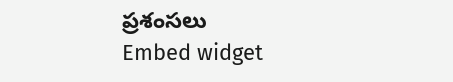ప్రశంసలు
Embed widget